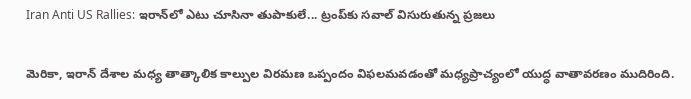Iran Anti US Rallies: ఇరాన్‌లో ఎటు చూసినా తుపాకులే... ట్రంప్‌కు సవాల్‌ విసురుతున్న ప్రజలు

మెరికా, ఇరాన్ దేశాల మధ్య తాత్కాలిక కాల్పుల విరమణ ఒప్పందం విఫలమవడంతో మధ్యప్రాచ్యంలో యుద్ధ వాతావరణం ముదిరింది.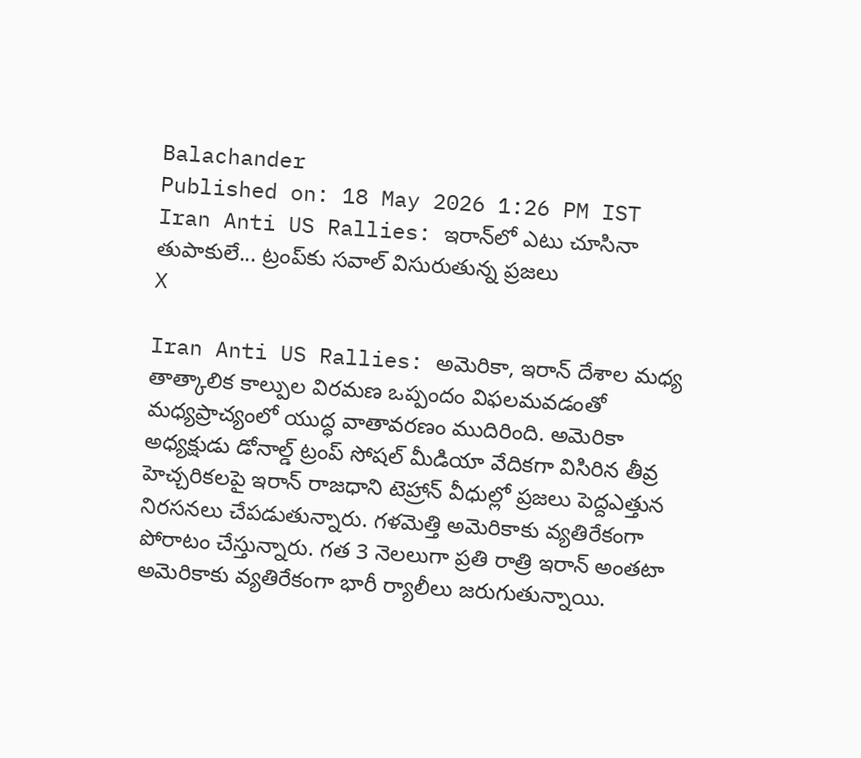Balachander
Published on: 18 May 2026 1:26 PM IST
Iran Anti US Rallies: ఇరాన్‌లో ఎటు చూసినా తుపాకులే... ట్రంప్‌కు సవాల్‌ విసురుతున్న ప్రజలు
X

Iran Anti US Rallies: అమెరికా, ఇరాన్ దేశాల మధ్య తాత్కాలిక కాల్పుల విరమణ ఒప్పందం విఫలమవడంతో మధ్యప్రాచ్యంలో యుద్ధ వాతావరణం ముదిరింది. అమెరికా అధ్యక్షుడు డోనాల్డ్ ట్రంప్ సోషల్ మీడియా వేదికగా విసిరిన తీవ్ర హెచ్చరికలపై ఇరాన్ రాజధాని టెహ్రాన్ వీధుల్లో ప్రజలు పెద్దఎత్తున నిరసనలు చేపడుతున్నారు. గళమెత్తి అమెరికాకు వ్యతిరేకంగా పోరాటం చేస్తున్నారు. గత 3 నెలలుగా ప్రతి రాత్రి ఇరాన్ అంతటా అమెరికాకు వ్యతిరేకంగా భారీ ర్యాలీలు జరుగుతున్నాయి.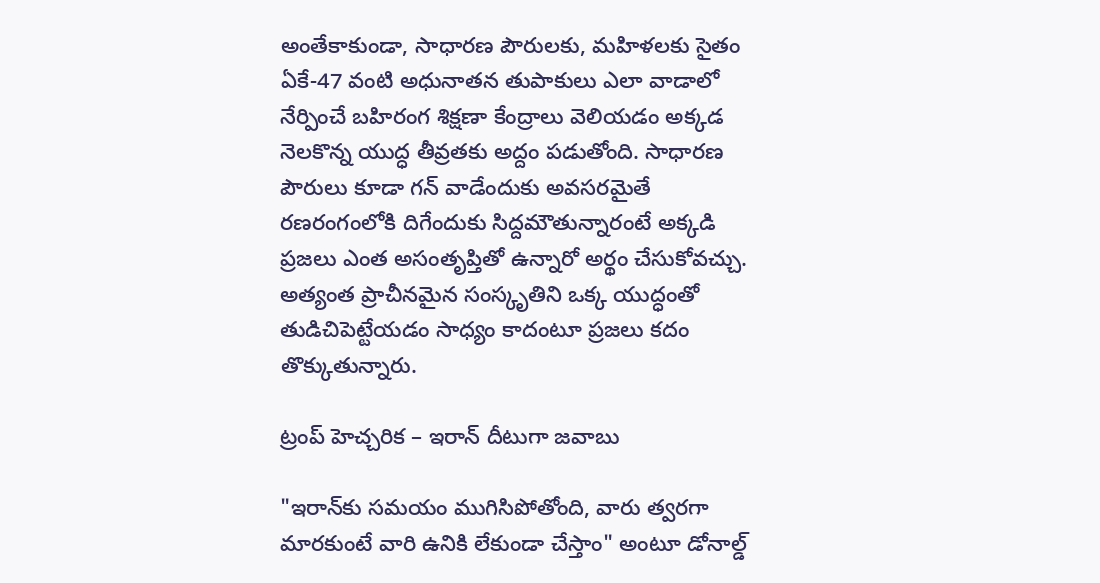అంతేకాకుండా, సాధారణ పౌరులకు, మహిళలకు సైతం ఏకే-47 వంటి అధునాతన తుపాకులు ఎలా వాడాలో నేర్పించే బహిరంగ శిక్షణా కేంద్రాలు వెలియడం అక్కడ నెలకొన్న యుద్ధ తీవ్రతకు అద్దం పడుతోంది. సాధారణ పౌరులు కూడా గన్‌ వాడేందుకు అవసరమైతే రణరంగంలోకి దిగేందుకు సిద్దమౌతున్నారంటే అక్కడి ప్రజలు ఎంత అసంతృప్తితో ఉన్నారో అర్థం చేసుకోవచ్చు. అత్యంత ప్రాచీనమైన సంస్కృతిని ఒక్క యుద్ధంతో తుడిచిపెట్టేయడం సాధ్యం కాదంటూ ప్రజలు కదం తొక్కుతున్నారు.

ట్రంప్ హెచ్చరిక – ఇరాన్ దీటుగా జవాబు

"ఇరాన్‌కు సమయం ముగిసిపోతోంది, వారు త్వరగా మారకుంటే వారి ఉనికి లేకుండా చేస్తాం" అంటూ డోనాల్డ్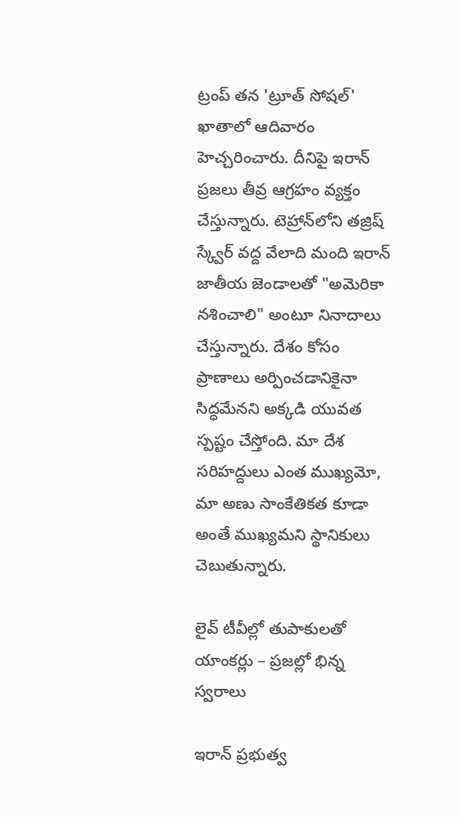ట్రంప్ తన 'ట్రూత్ సోషల్' ఖాతాలో ఆదివారం హెచ్చరించారు. దీనిపై ఇరాన్ ప్రజలు తీవ్ర ఆగ్రహం వ్యక్తం చేస్తున్నారు. టెహ్రాన్‌లోని తజ్రిష్ స్క్వేర్ వద్ద వేలాది మంది ఇరాన్ జాతీయ జెండాలతో "అమెరికా నశించాలి" అంటూ నినాదాలు చేస్తున్నారు. దేశం కోసం ప్రాణాలు అర్పించడానికైనా సిద్ధమేనని అక్కడి యువత స్పష్టం చేస్తోంది. మా దేశ సరిహద్దులు ఎంత ముఖ్యమో, మా అణు సాంకేతికత కూడా అంతే ముఖ్యమని స్థానికులు చెబుతున్నారు.

లైవ్ టీవీల్లో తుపాకులతో యాంకర్లు – ప్రజల్లో భిన్న స్వరాలు

ఇరాన్ ప్రభుత్వ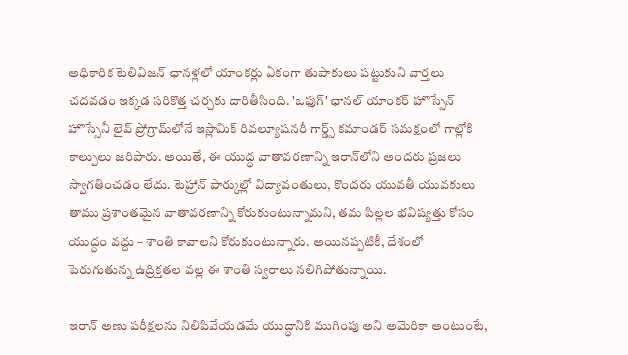అధికారిక టెలివిజన్ ఛానళ్లలో యాంకర్లు ఏకంగా తుపాకులు పట్టుకుని వార్తలు చదవడం ఇక్కడ సరికొత్త చర్చకు దారితీసింది. 'ఒఫుగ్' ఛానల్ యాంకర్ హొస్సేన్ హొస్సేనీ లైవ్ ప్రోగ్రామ్‌లోనే ఇస్లామిక్ రివల్యూషనరీ గార్డ్స్ కమాండర్ సమక్షంలో గాల్లోకి కాల్పులు జరిపారు. అయితే, ఈ యుద్ధ వాతావరణాన్ని ఇరాన్‌లోని అందరు ప్రజలు స్వాగతించడం లేదు. టెహ్రాన్ పార్కుల్లో విద్యావంతులు, కొందరు యువతీ యువకులు తాము ప్రశాంతమైన వాతావరణాన్ని కోరుకుంటున్నామని, తమ పిల్లల భవిష్యత్తు కోసం యుద్ధం వద్దు – శాంతి కావాలని కోరుకుంటున్నారు. అయినప్పటికీ, దేశంలో పెరుగుతున్న ఉద్రిక్తతల వల్ల ఈ శాంతి స్వరాలు నలిగిపోతున్నాయి.

ఇరాన్ అణు పరీక్షలను నిలిపివేయడమే యుద్ధానికి ముగింపు అని అమెరికా అంటుంటే,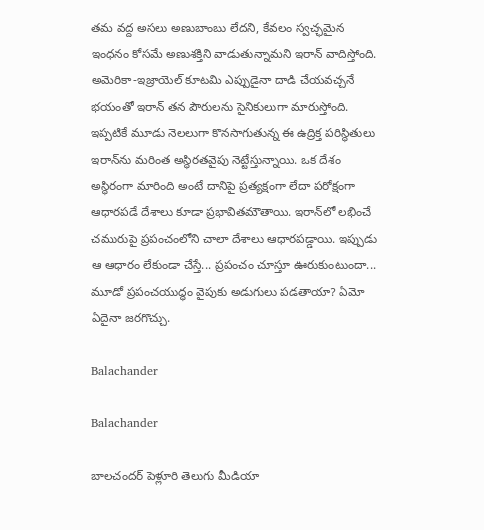తమ వద్ద అసలు అణుబాంబు లేదని, కేవలం స్వచ్ఛమైన ఇంధనం కోసమే అణుశక్తిని వాడుతున్నామని ఇరాన్ వాదిస్తోంది. అమెరికా-ఇజ్రాయెల్ కూటమి ఎప్పుడైనా దాడి చేయవచ్చనే భయంతో ఇరాన్ తన పౌరులను సైనికులుగా మారుస్తోంది. ఇప్పటికే మూడు నెలలుగా కొనసాగుతున్న ఈ ఉద్రిక్త పరిస్థితులు ఇరాన్‌ను మరింత అస్థిరతవైపు నెట్టేస్తున్నాయి. ఒక దేశం అస్థిరంగా మారింది అంటే దానిపై ప్రత్యక్షంగా లేదా పరోక్షంగా ఆధారపడే దేశాలు కూడా ప్రభావితమౌతాయి. ఇరాన్‌లో లభించే చమురుపై ప్రపంచంలోని చాలా దేశాలు ఆధారపడ్డాయి. ఇప్పుడు ఆ ఆధారం లేకుండా చేస్తే... ప్రపంచం చూస్తూ ఊరుకుంటుందా... మూడో ప్రపంచయుద్ధం వైపుకు అడుగులు పడతాయా? ఏమో ఏదైనా జరగొచ్చు.

Balachander

Balachander

బాలచందర్ పెళ్లూరి తెలుగు మీడియా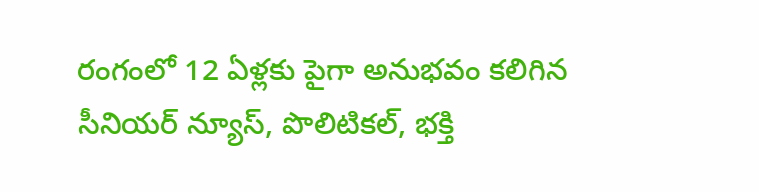రంగంలో 12 ఏళ్లకు పైగా అనుభవం కలిగిన సీనియర్ న్యూస్, పొలిటికల్, భక్తి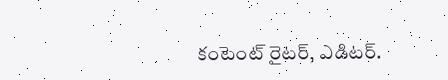కంటెంట్ రైటర్, ఎడిటర్.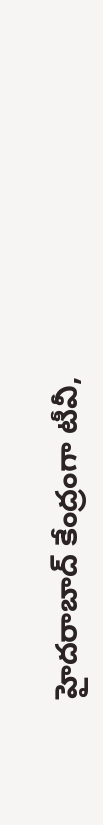హైదరాబాద్ కేంద్రంగా టీవీ,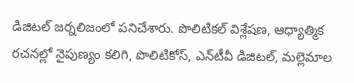డిజిటల్ జర్నలిజంలో పనిచేశారు. పొలిటికల్ విశ్లేషణ, ఆధ్యాత్మిక రచనల్లో నైపుణ్యం కలిగి, పొలిటికోస్, ఎన్‌టీవీ డిజిటల్, మల్లెమాల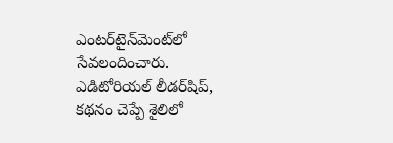ఎంటర్‌టైన్‌మెంట్‌లో సేవలందించారు. ఎడిటోరియల్ లీడర్‌షిప్, కథనం చెప్పే శైలిలో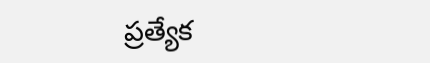ప్రత్యేక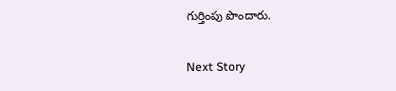గుర్తింపు పొందారు.

Next Story